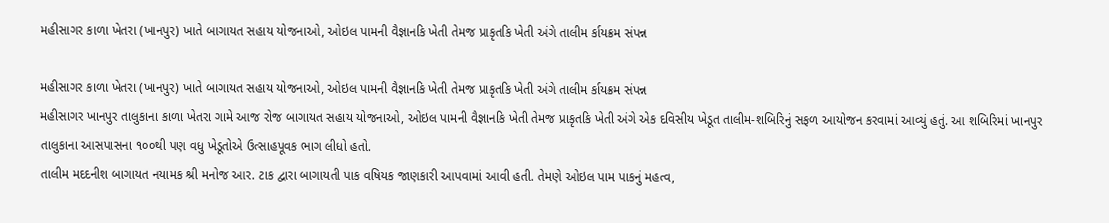મહીસાગર કાળા ખેતરા (ખાનપુર) ખાતે બાગાયત સહાય યોજનાઓ, ઓઇલ પામની વૈજ્ઞાનકિ ખેતી તેમજ પ્રાકૃતકિ ખેતી અંગે તાલીમ ર્કાયક્રમ સંપન્ન

મહીસાગર કાળા ખેતરા (ખાનપુર) ખાતે બાગાયત સહાય યોજનાઓ, ઓઇલ પામની વૈજ્ઞાનકિ ખેતી તેમજ પ્રાકૃતકિ ખેતી અંગે તાલીમ ર્કાયક્રમ સંપન્ન
મહીસાગર ખાનપુર તાલુકાના કાળા ખેતરા ગામે આજ રોજ બાગાયત સહાય યોજનાઓ, ઓઇલ પામની વૈજ્ઞાનકિ ખેતી તેમજ પ્રાકૃતકિ ખેતી અંગે એક દવિસીય ખેડૂત તાલીમ-શબિરિનું સફળ આયોજન કરવામાં આવ્યું હતું. આ શબિરિમાં ખાનપુર તાલુકાના આસપાસના ૧૦૦થી પણ વધુ ખેડૂતોએ ઉત્સાહપૂવક ભાગ લીધો હતો.
તાલીમ મદદનીશ બાગાયત નયામક શ્રી મનોજ આર. ટાક દ્વારા બાગાયતી પાક વષિયક જાણકારી આપવામાં આવી હતી. તેમણે ઓઇલ પામ પાકનું મહત્વ,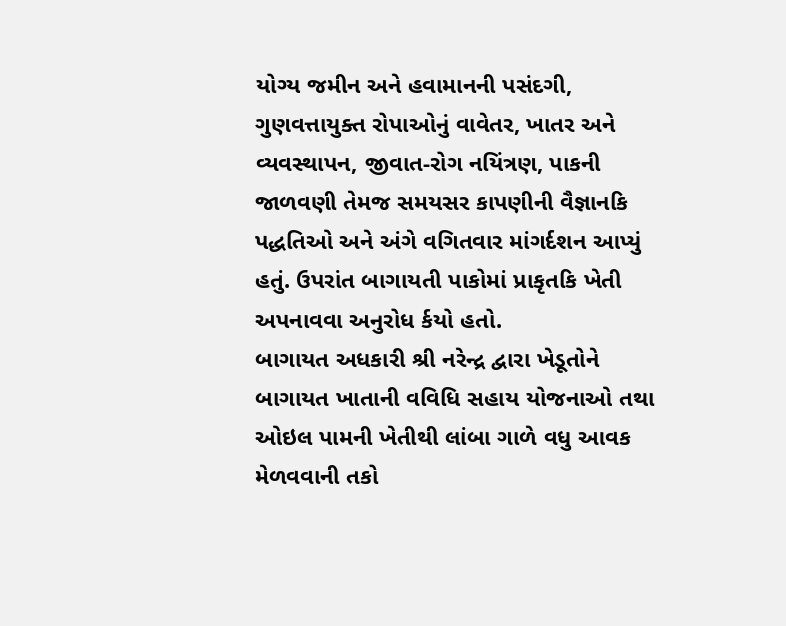યોગ્ય જમીન અને હવામાનની પસંદગી, ગુણવત્તાયુક્ત રોપાઓનું વાવેતર, ખાતર અને વ્યવસ્થાપન, જીવાત-રોગ નયિંત્રણ, પાકની જાળવણી તેમજ સમયસર કાપણીની વૈજ્ઞાનકિ પદ્ધતિઓ અને અંગે વગિતવાર માંગર્દશન આપ્યું હતું. ઉપરાંત બાગાયતી પાકોમાં પ્રાકૃતકિ ખેતી અપનાવવા અનુરોધ ર્કયો હતો.
બાગાયત અધકારી શ્રી નરેન્દ્ર દ્વારા ખેડૂતોને બાગાયત ખાતાની વવિધિ સહાય યોજનાઓ તથા ઓઇલ પામની ખેતીથી લાંબા ગાળે વધુ આવક મેળવવાની તકો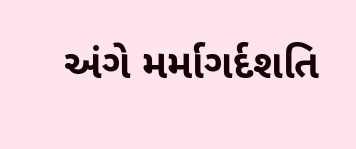અંગે મર્માગર્દશતિ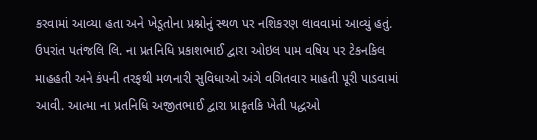કરવામાં આવ્યા હતા અને ખેડૂતોના પ્રશ્નોનું સ્થળ પર નશિકરણ લાવવામાં આવ્યું હતું.
ઉપરાંત પતંજલિ લિ. ના પ્રતનિધિ પ્રકાશભાઈ દ્વારા ઓઇલ પામ વષિય પર ટેકનકિલ માહહતી અને કંપની તરફથી મળનારી સુવિધાઓ અંગે વગિતવાર માહતી પૂરી પાડવામાં આવી. આત્મા ના પ્રતનિધિ અજીતભાઈ દ્વારા પ્રાકૃતકિ ખેતી પદ્ધઓ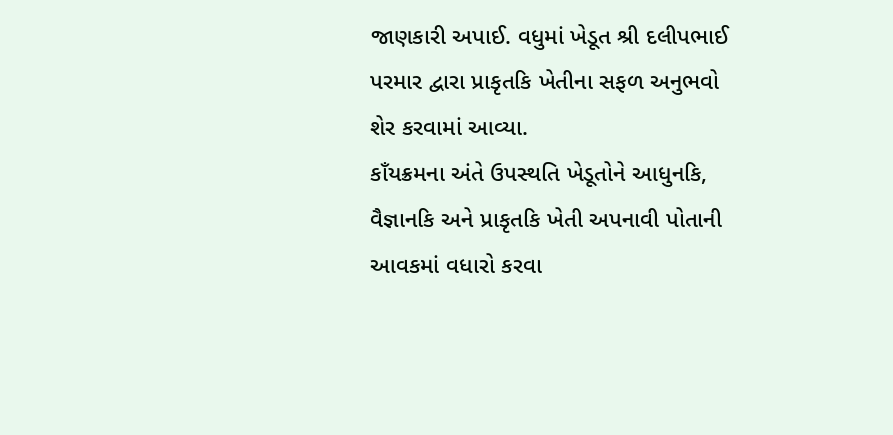જાણકારી અપાઈ. વધુમાં ખેડૂત શ્રી દલીપભાઈ પરમાર દ્વારા પ્રાકૃતકિ ખેતીના સફળ અનુભવો શેર કરવામાં આવ્યા.
કાઁયક્રમના અંતે ઉપસ્થતિ ખેડૂતોને આધુનકિ, વૈજ્ઞાનકિ અને પ્રાકૃતકિ ખેતી અપનાવી પોતાની આવકમાં વધારો કરવા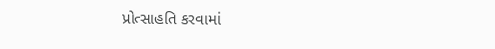પ્રોત્સાહતિ કરવામાં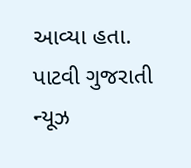આવ્યા હતા.
પાટવી ગુજરાતી ન્યૂઝ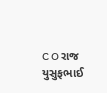C O રાજ યુસુફભાઈ